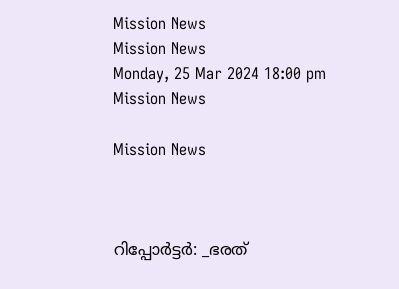Mission News
Mission News
Monday, 25 Mar 2024 18:00 pm
Mission News

Mission News



റിപ്പോർട്ടർ: _ഭരത്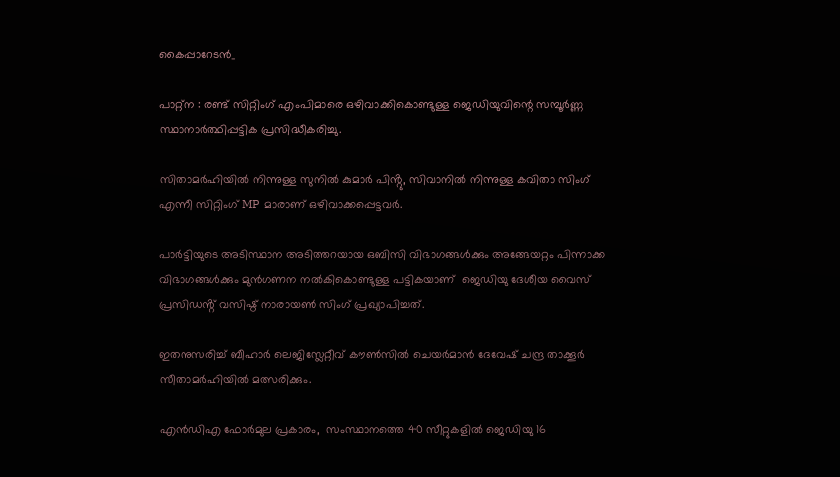കൈപ്പാറേടൻ_

പാറ്റ്ന : രണ്ട് സിറ്റിംഗ് എംപിമാരെ ഒഴിവാക്കികൊണ്ടുള്ള ജെഡിയുവിന്റെ സമ്പൂർണ്ണ സ്ഥാനാർത്ഥിപ്പട്ടിക പ്രസിദ്ധീകരിച്ചു.

സിതാമർഹിയിൽ നിന്നുള്ള സുനിൽ കുമാർ പിൻ്റു, സിവാനിൽ നിന്നുള്ള കവിതാ സിംഗ് എന്നീ സിറ്റിംഗ് MP മാരാണ് ഒഴിവാക്കപ്പെട്ടവർ.

പാർട്ടിയുടെ അടിസ്ഥാന അടിത്തറയായ ഒബിസി വിഭാഗങ്ങൾക്കും അങ്ങേയറ്റം പിന്നാക്ക വിഭാഗങ്ങൾക്കും മുൻഗണന നൽകികൊണ്ടുള്ള പട്ടികയാണ്  ജെഡിയു ദേശീയ വൈസ് പ്രസിഡൻ്റ് വസിഷ്ഠ് നാരായൺ സിംഗ് പ്രഖ്യാപിച്ചത്.

ഇതനുസരിച്ച് ബീഹാർ ലെജിസ്ലേറ്റീവ് കൗൺസിൽ ചെയർമാൻ ദേവേഷ് ചന്ദ്ര താക്കൂർ സീതാമർഹിയിൽ മത്സരിക്കും.

എൻഡിഎ ഫോർമുല പ്രകാരം,  സംസ്ഥാനത്തെ 40 സീറ്റുകളിൽ ജെഡിയു 16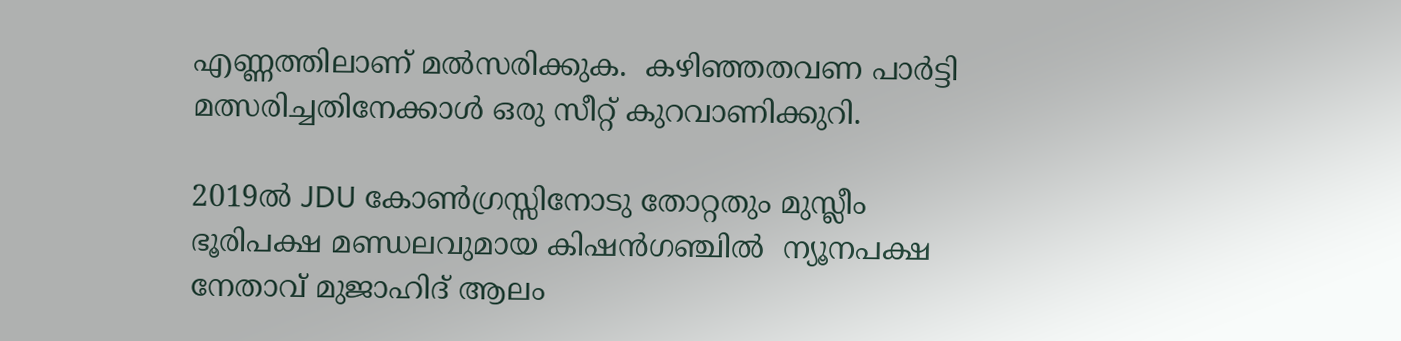എണ്ണത്തിലാണ് മൽസരിക്കുക.  കഴിഞ്ഞതവണ പാർട്ടി മത്സരിച്ചതിനേക്കാൾ ഒരു സീറ്റ് കുറവാണിക്കുറി.

2019ൽ JDU കോൺഗ്രസ്സിനോടു തോറ്റതും മുസ്ലീം ഭൂരിപക്ഷ മണ്ഡലവുമായ കിഷൻഗഞ്ചിൽ  ന്യൂനപക്ഷ നേതാവ് മുജാഹിദ് ആലം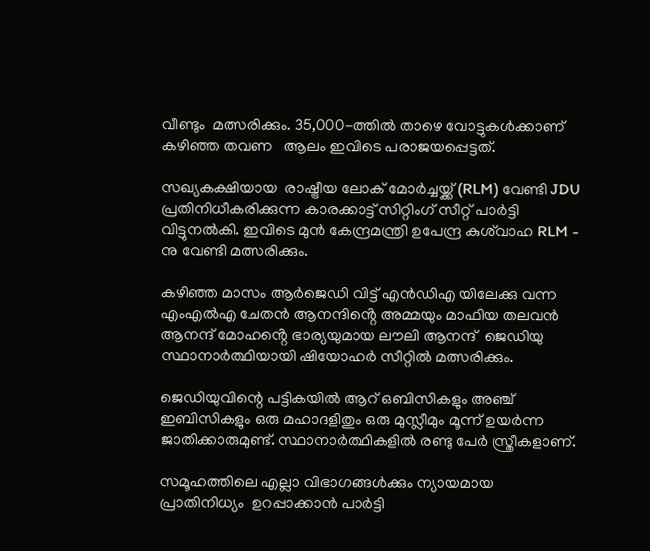വീണ്ടും  മത്സരിക്കും. 35,000-ത്തിൽ താഴെ വോട്ടുകൾക്കാണ് കഴിഞ്ഞ തവണ   ആലം ഇവിടെ പരാജയപ്പെട്ടത്.

സഖ്യകക്ഷിയായ  രാഷ്ട്രീയ ലോക് മോർച്ചയ്ക്ക് (RLM) വേണ്ടി JDU പ്രതിനിധീകരിക്കുന്ന കാരക്കാട്ട് സിറ്റിംഗ് സീറ്റ് പാർട്ടി വിട്ടുനൽകി. ഇവിടെ മുൻ കേന്ദ്രമന്ത്രി ഉപേന്ദ്ര കുശ്‌വാഹ RLM - നു വേണ്ടി മത്സരിക്കും.

കഴിഞ്ഞ മാസം ആർജെഡി വിട്ട് എൻഡിഎ യിലേക്കു വന്ന എംഎൽഎ ചേതൻ ആനന്ദിൻ്റെ അമ്മയും മാഫിയ തലവൻ ആനന്ദ് മോഹൻ്റെ ഭാര്യയുമായ ലൗലി ആനന്ദ്  ജെഡിയു സ്ഥാനാർത്ഥിയായി ഷിയോഹർ സീറ്റിൽ മത്സരിക്കും.

ജെഡിയുവിന്റെ പട്ടികയിൽ ആറ് ഒബിസികളും അഞ്ച് ഇബിസികളും ഒരു മഹാദളിതും ഒരു മുസ്ലീമും മൂന്ന് ഉയർന്ന ജാതിക്കാരുമുണ്ട്. സ്ഥാനാർത്ഥികളിൽ രണ്ടു പേർ സ്ത്രീകളാണ്.

സമൂഹത്തിലെ എല്ലാ വിഭാഗങ്ങൾക്കും ന്യായമായ പ്രാതിനിധ്യം  ഉറപ്പാക്കാൻ പാർട്ടി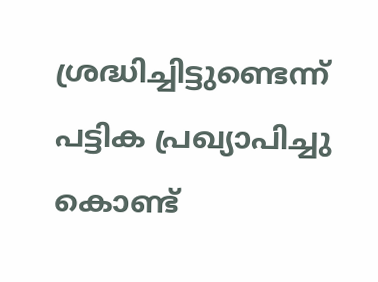ശ്രദ്ധിച്ചിട്ടുണ്ടെന്ന് പട്ടിക പ്രഖ്യാപിച്ചു കൊണ്ട്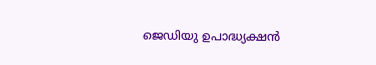ജെഡിയു ഉപാദ്ധ്യക്ഷൻ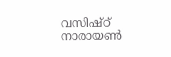വസിഷ്ഠ് നാരായൺ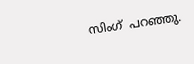സിംഗ്  പറഞ്ഞു.